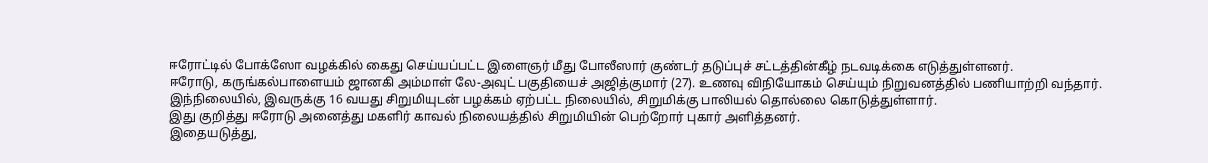ஈரோட்டில் போக்ஸோ வழக்கில் கைது செய்யப்பட்ட இளைஞர் மீது போலீஸார் குண்டர் தடுப்புச் சட்டத்தின்கீழ் நடவடிக்கை எடுத்துள்ளனர்.
ஈரோடு, கருங்கல்பாளையம் ஜானகி அம்மாள் லே-அவுட் பகுதியைச் அஜித்குமார் (27). உணவு விநியோகம் செய்யும் நிறுவனத்தில் பணியாற்றி வந்தார்.
இந்நிலையில், இவருக்கு 16 வயது சிறுமியுடன் பழக்கம் ஏற்பட்ட நிலையில், சிறுமிக்கு பாலியல் தொல்லை கொடுத்துள்ளார்.
இது குறித்து ஈரோடு அனைத்து மகளிர் காவல் நிலையத்தில் சிறுமியின் பெற்றோர் புகார் அளித்தனர்.
இதையடுத்து,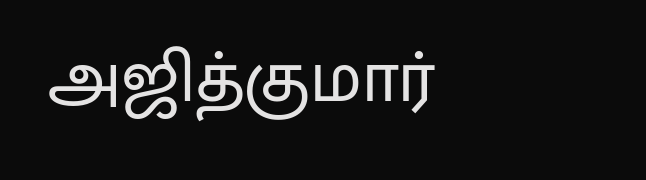அஜித்குமார்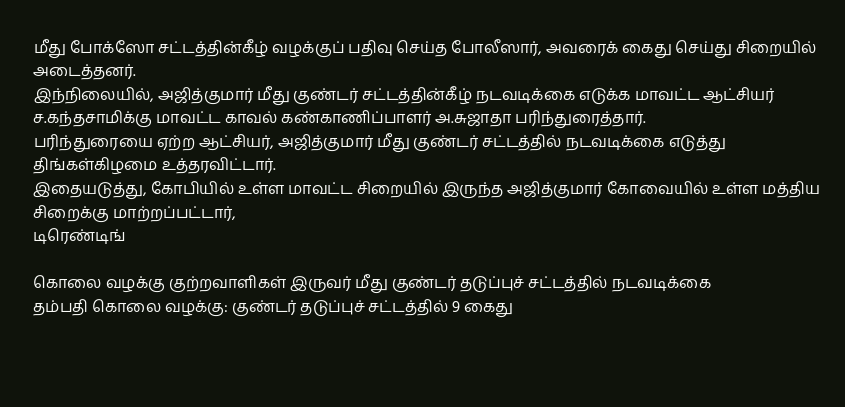மீது போக்ஸோ சட்டத்தின்கீழ் வழக்குப் பதிவு செய்த போலீஸார், அவரைக் கைது செய்து சிறையில் அடைத்தனர்.
இந்நிலையில், அஜித்குமார் மீது குண்டர் சட்டத்தின்கீழ் நடவடிக்கை எடுக்க மாவட்ட ஆட்சியர் ச.கந்தசாமிக்கு மாவட்ட காவல் கண்காணிப்பாளர் அ.சுஜாதா பரிந்துரைத்தார்.
பரிந்துரையை ஏற்ற ஆட்சியர், அஜித்குமார் மீது குண்டர் சட்டத்தில் நடவடிக்கை எடுத்து திங்கள்கிழமை உத்தரவிட்டார்.
இதையடுத்து, கோபியில் உள்ள மாவட்ட சிறையில் இருந்த அஜித்குமார் கோவையில் உள்ள மத்திய சிறைக்கு மாற்றப்பட்டார்,
டிரெண்டிங்

கொலை வழக்கு குற்றவாளிகள் இருவர் மீது குண்டர் தடுப்புச் சட்டத்தில் நடவடிக்கை
தம்பதி கொலை வழக்கு: குண்டர் தடுப்புச் சட்டத்தில் 9 கைது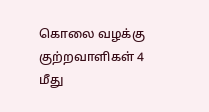கொலை வழக்கு குற்றவாளிகள் 4 மீது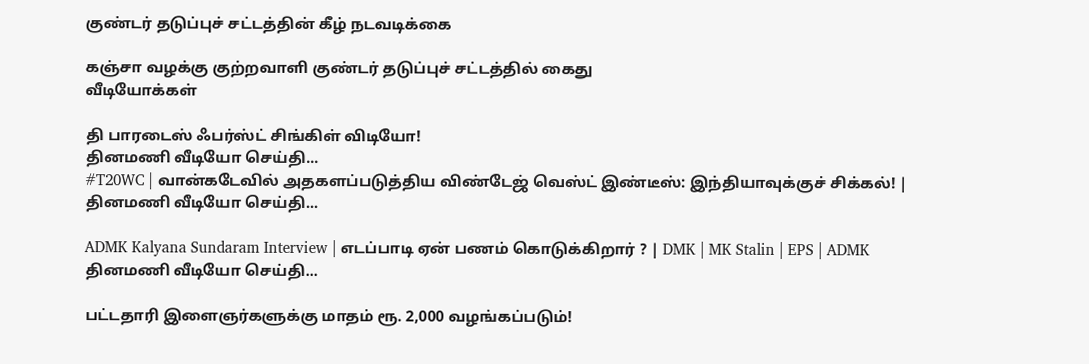குண்டர் தடுப்புச் சட்டத்தின் கீழ் நடவடிக்கை

கஞ்சா வழக்கு குற்றவாளி குண்டர் தடுப்புச் சட்டத்தில் கைது
வீடியோக்கள்

தி பாரடைஸ் ஃபர்ஸ்ட் சிங்கிள் விடியோ!
தினமணி வீடியோ செய்தி...
#T20WC | வான்கடேவில் அதகளப்படுத்திய விண்டேஜ் வெஸ்ட் இண்டீஸ்: இந்தியாவுக்குச் சிக்கல்! |
தினமணி வீடியோ செய்தி...

ADMK Kalyana Sundaram Interview | எடப்பாடி ஏன் பணம் கொடுக்கிறார் ? | DMK | MK Stalin | EPS | ADMK
தினமணி வீடியோ செய்தி...

பட்டதாரி இளைஞர்களுக்கு மாதம் ரூ. 2,000 வழங்கப்படும்!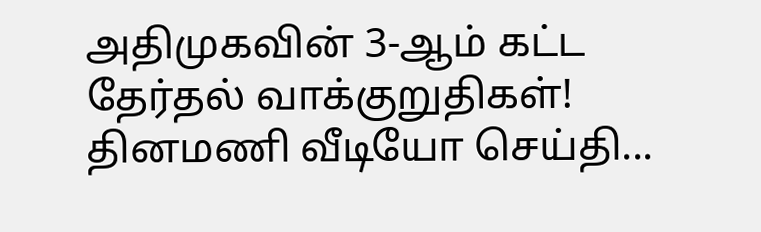அதிமுகவின் 3-ஆம் கட்ட தேர்தல் வாக்குறுதிகள்!
தினமணி வீடியோ செய்தி...